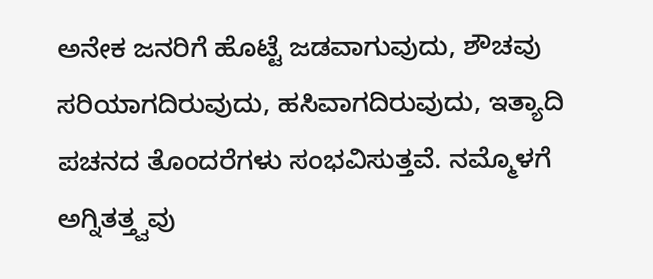ಅನೇಕ ಜನರಿಗೆ ಹೊಟ್ಟೆ ಜಡವಾಗುವುದು, ಶೌಚವು ಸರಿಯಾಗದಿರುವುದು, ಹಸಿವಾಗದಿರುವುದು, ಇತ್ಯಾದಿ ಪಚನದ ತೊಂದರೆಗಳು ಸಂಭವಿಸುತ್ತವೆ. ನಮ್ಮೊಳಗೆ ಅಗ್ನಿತತ್ತ್ವವು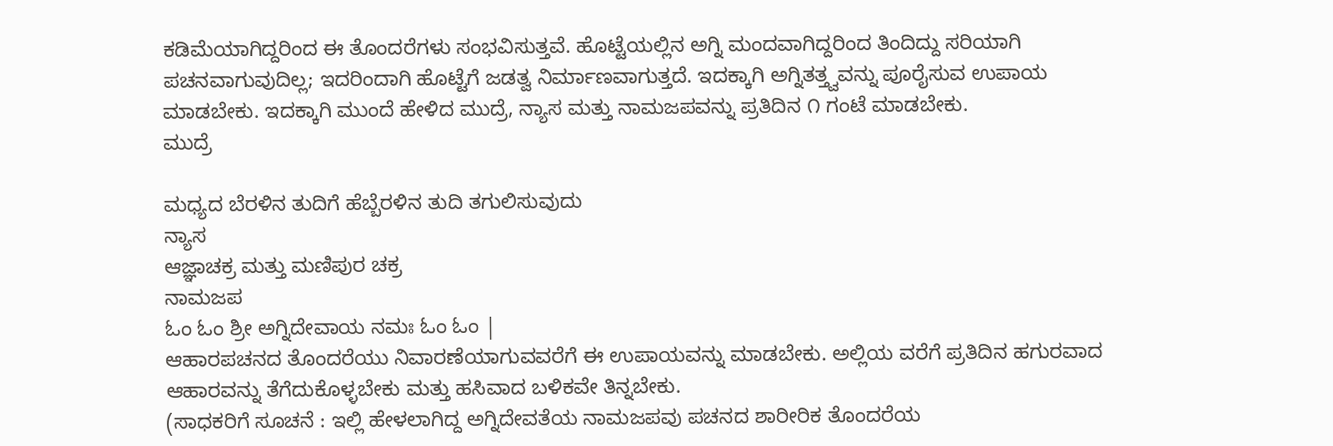ಕಡಿಮೆಯಾಗಿದ್ದರಿಂದ ಈ ತೊಂದರೆಗಳು ಸಂಭವಿಸುತ್ತವೆ. ಹೊಟ್ಟೆಯಲ್ಲಿನ ಅಗ್ನಿ ಮಂದವಾಗಿದ್ದರಿಂದ ತಿಂದಿದ್ದು ಸರಿಯಾಗಿ ಪಚನವಾಗುವುದಿಲ್ಲ; ಇದರಿಂದಾಗಿ ಹೊಟ್ಟೆಗೆ ಜಡತ್ವ ನಿರ್ಮಾಣವಾಗುತ್ತದೆ. ಇದಕ್ಕಾಗಿ ಅಗ್ನಿತತ್ತ್ವವನ್ನು ಪೂರೈಸುವ ಉಪಾಯ ಮಾಡಬೇಕು. ಇದಕ್ಕಾಗಿ ಮುಂದೆ ಹೇಳಿದ ಮುದ್ರೆ, ನ್ಯಾಸ ಮತ್ತು ನಾಮಜಪವನ್ನು ಪ್ರತಿದಿನ ೧ ಗಂಟೆ ಮಾಡಬೇಕು.
ಮುದ್ರೆ

ಮಧ್ಯದ ಬೆರಳಿನ ತುದಿಗೆ ಹೆಬ್ಬೆರಳಿನ ತುದಿ ತಗುಲಿಸುವುದು
ನ್ಯಾಸ
ಆಜ್ಞಾಚಕ್ರ ಮತ್ತು ಮಣಿಪುರ ಚಕ್ರ
ನಾಮಜಪ
ಓಂ ಓಂ ಶ್ರೀ ಅಗ್ನಿದೇವಾಯ ನಮಃ ಓಂ ಓಂ |
ಆಹಾರಪಚನದ ತೊಂದರೆಯು ನಿವಾರಣೆಯಾಗುವವರೆಗೆ ಈ ಉಪಾಯವನ್ನು ಮಾಡಬೇಕು. ಅಲ್ಲಿಯ ವರೆಗೆ ಪ್ರತಿದಿನ ಹಗುರವಾದ ಆಹಾರವನ್ನು ತೆಗೆದುಕೊಳ್ಳಬೇಕು ಮತ್ತು ಹಸಿವಾದ ಬಳಿಕವೇ ತಿನ್ನಬೇಕು.
(ಸಾಧಕರಿಗೆ ಸೂಚನೆ : ಇಲ್ಲಿ ಹೇಳಲಾಗಿದ್ದ ಅಗ್ನಿದೇವತೆಯ ನಾಮಜಪವು ಪಚನದ ಶಾರೀರಿಕ ತೊಂದರೆಯ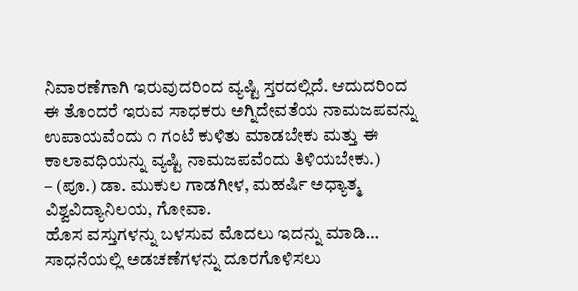ನಿವಾರಣೆಗಾಗಿ ಇರುವುದರಿಂದ ವ್ಯಷ್ಟಿ ಸ್ತರದಲ್ಲಿದೆ. ಆದುದರಿಂದ ಈ ತೊಂದರೆ ಇರುವ ಸಾಧಕರು ಅಗ್ನಿದೇವತೆಯ ನಾಮಜಪವನ್ನು ಉಪಾಯವೆಂದು ೧ ಗಂಟೆ ಕುಳಿತು ಮಾಡಬೇಕು ಮತ್ತು ಈ ಕಾಲಾವಧಿಯನ್ನು ವ್ಯಷ್ಟಿ ನಾಮಜಪವೆಂದು ತಿಳಿಯಬೇಕು.)
– (ಪೂ.) ಡಾ. ಮುಕುಲ ಗಾಡಗೀಳ, ಮಹರ್ಷಿ ಅಧ್ಯಾತ್ಮ ವಿಶ್ವವಿದ್ಯಾನಿಲಯ, ಗೋವಾ.
ಹೊಸ ವಸ್ತುಗಳನ್ನು ಬಳಸುವ ಮೊದಲು ಇದನ್ನು ಮಾಡಿ…
ಸಾಧನೆಯಲ್ಲಿ ಅಡಚಣೆಗಳನ್ನು ದೂರಗೊಳಿಸಲು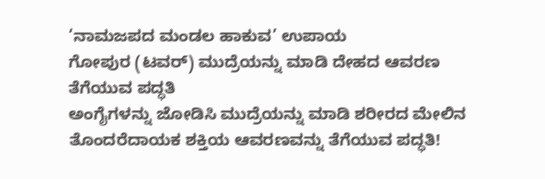‘ನಾಮಜಪದ ಮಂಡಲ ಹಾಕುವ’ ಉಪಾಯ
ಗೋಪುರ (ಟವರ್) ಮುದ್ರೆಯನ್ನು ಮಾಡಿ ದೇಹದ ಆವರಣ ತೆಗೆಯುವ ಪದ್ಧತಿ
ಅಂಗೈಗಳನ್ನು ಜೋಡಿಸಿ ಮುದ್ರೆಯನ್ನು ಮಾಡಿ ಶರೀರದ ಮೇಲಿನ ತೊಂದರೆದಾಯಕ ಶಕ್ತಿಯ ಆವರಣವನ್ನು ತೆಗೆಯುವ ಪದ್ಧತಿ!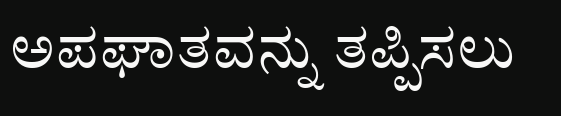ಅಪಘಾತವನ್ನು ತಪ್ಪಿಸಲು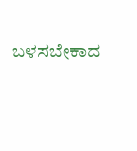ಬಳಸಬೇಕಾದ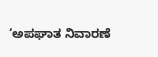‘ಅಪಘಾತ ನಿವಾರಣೆ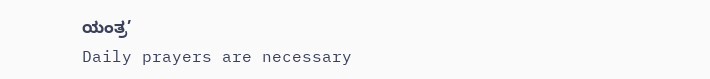ಯಂತ್ರ’
Daily prayers are necessary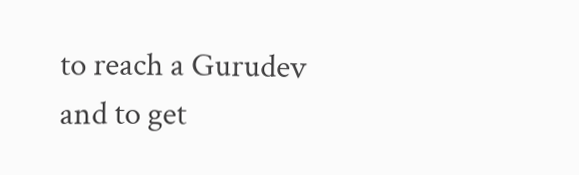to reach a Gurudev and to get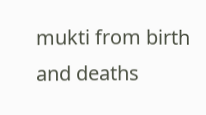mukti from birth and deaths